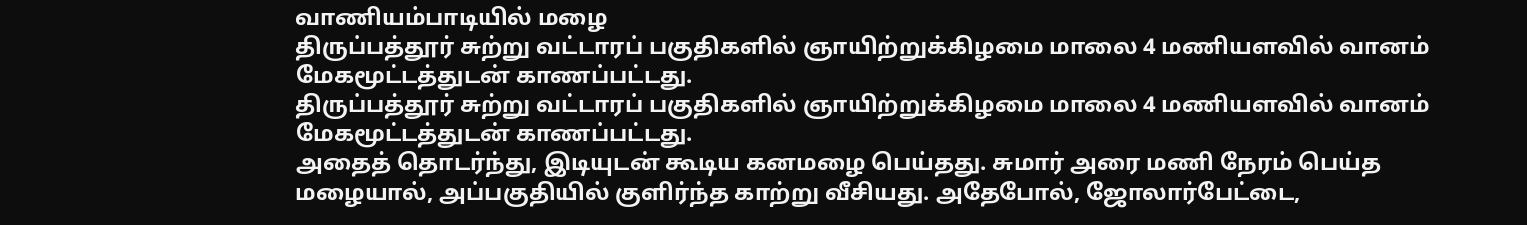வாணியம்பாடியில் மழை
திருப்பத்தூர் சுற்று வட்டாரப் பகுதிகளில் ஞாயிற்றுக்கிழமை மாலை 4 மணியளவில் வானம் மேகமூட்டத்துடன் காணப்பட்டது.
திருப்பத்தூர் சுற்று வட்டாரப் பகுதிகளில் ஞாயிற்றுக்கிழமை மாலை 4 மணியளவில் வானம் மேகமூட்டத்துடன் காணப்பட்டது.
அதைத் தொடர்ந்து, இடியுடன் கூடிய கனமழை பெய்தது. சுமார் அரை மணி நேரம் பெய்த மழையால், அப்பகுதியில் குளிர்ந்த காற்று வீசியது. அதேபோல், ஜோலார்பேட்டை,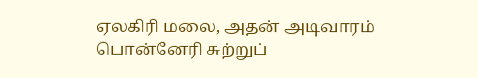ஏலகிரி மலை, அதன் அடிவாரம் பொன்னேரி சுற்றுப்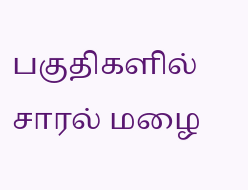பகுதிகளில் சாரல் மழை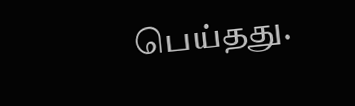பெய்தது.